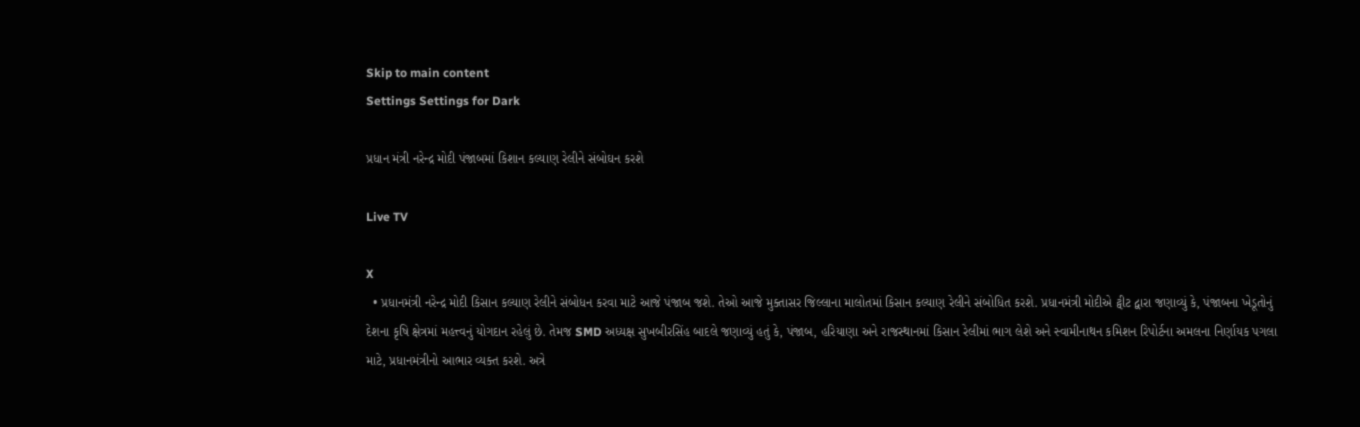Skip to main content
Settings Settings for Dark

પ્રધાન મંત્રી નરેન્દ્ર મોદી પંજાબમાં કિશાન કલ્યાણ રેલીને સંબોઘન કરશે

Live TV

X
  • પ્રધાનમંત્રી નરેન્દ્ર મોદી કિસાન કલ્યાણ રેલીને સંબોધન કરવા માટે આજે પંજાબ જશે. તેઓ આજે મુક્તાસર જિલ્લાના માલોતમાં કિસાન કલ્યાણ રેલીને સંબોધિત કરશે. પ્રધાનમંત્રી મોદીએ ટ્વીટ દ્વારા જણાવ્યું કે, પંજાબના ખેડૂતોનું દેશના કૃષિ ક્ષેત્રમાં મહત્ત્વનું યોગદાન રહેલું છે. તેમજ SMD અધ્યક્ષ સુખબીરસિંહ બાદલે જણાવ્યું હતું કે, પંજાબ, હરિયાણા અને રાજસ્થાનમાં કિસાન રેલીમાં ભાગ લેશે અને સ્વામીનાથન કમિશન રિપોર્ટના અમલના નિર્ણાયક પગલા માટે, પ્રધાનમંત્રીનો આભાર વ્યક્ત કરશે. અત્રે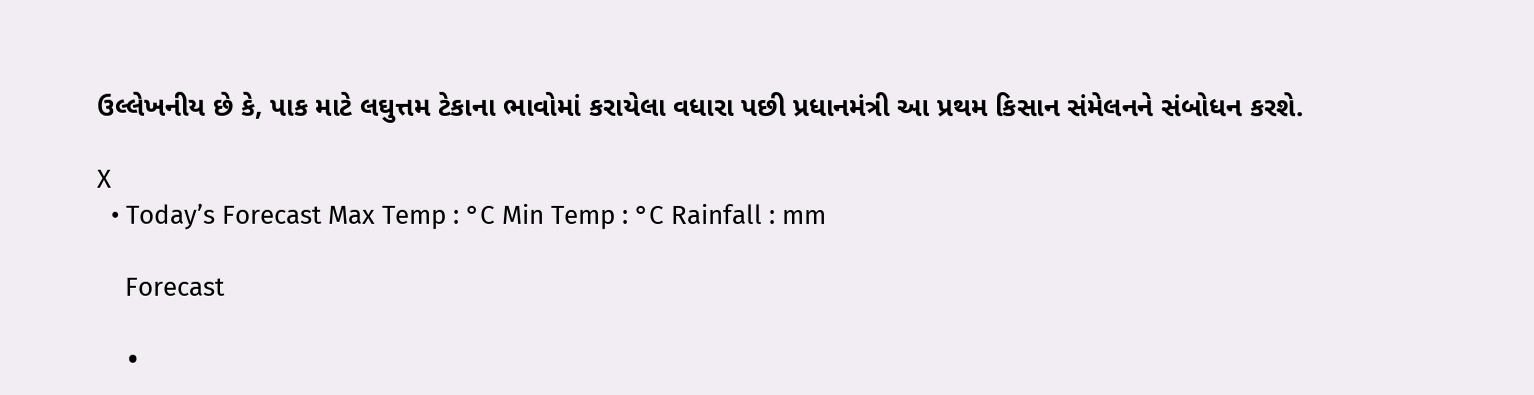ઉલ્લેખનીય છે કે, પાક માટે લઘુત્તમ ટેકાના ભાવોમાં કરાયેલા વધારા પછી પ્રધાનમંત્રી આ પ્રથમ કિસાન સંમેલનને સંબોધન કરશે.

X
  • Today’s Forecast Max Temp : °C Min Temp : °C Rainfall : mm

    Forecast

    •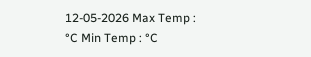12-05-2026 Max Temp : °C Min Temp : °C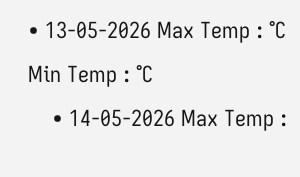• 13-05-2026 Max Temp : °C Min Temp : °C
    • 14-05-2026 Max Temp :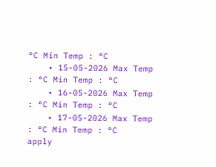°C Min Temp : °C
    • 15-05-2026 Max Temp : °C Min Temp : °C
    • 16-05-2026 Max Temp : °C Min Temp : °C
    • 17-05-2026 Max Temp : °C Min Temp : °C
apply